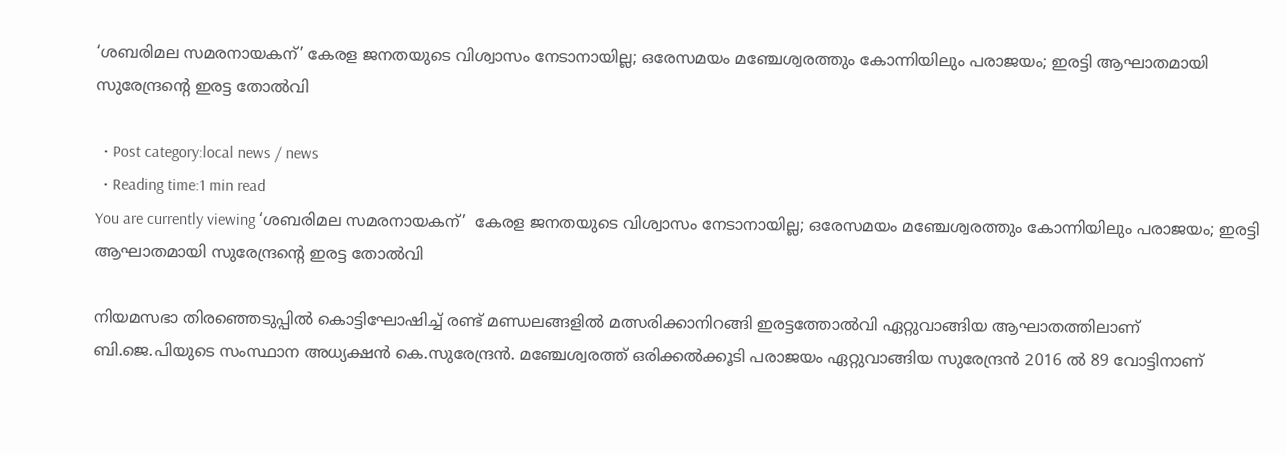‘ശബരിമല സമരനായകന്’ കേരള ജനതയുടെ വിശ്വാസം നേടാനായില്ല; ഒരേസമയം മഞ്ചേശ്വരത്തും കോന്നിയിലും പരാജയം; ഇരട്ടി ആഘാതമായി സുരേന്ദ്രന്‍റെ ഇരട്ട തോൽവി

  • Post category:local news / news
  • Reading time:1 min read
You are currently viewing ‘ശബരിമല സമരനായകന്’  കേരള ജനതയുടെ വിശ്വാസം നേടാനായില്ല; ഒരേസമയം മഞ്ചേശ്വരത്തും കോന്നിയിലും പരാജയം; ഇരട്ടി ആഘാതമായി സുരേന്ദ്രന്‍റെ ഇരട്ട തോൽവി

നിയമസഭാ തിരഞ്ഞെടുപ്പിൽ കൊട്ടിഘോഷിച്ച് രണ്ട് മണ്ഡലങ്ങളില്‍ മത്സരിക്കാനിറങ്ങി ഇരട്ടത്തോൽവി ഏറ്റുവാങ്ങിയ ആഘാതത്തിലാണ് ബി.ജെ.പിയുടെ സംസ്ഥാന അധ്യക്ഷൻ കെ.സുരേന്ദ്രൻ. മഞ്ചേശ്വരത്ത് ഒരിക്കൽക്കൂടി പരാജയം ഏറ്റുവാങ്ങിയ സുരേന്ദ്രൻ 2016 ൽ 89 വോട്ടിനാണ്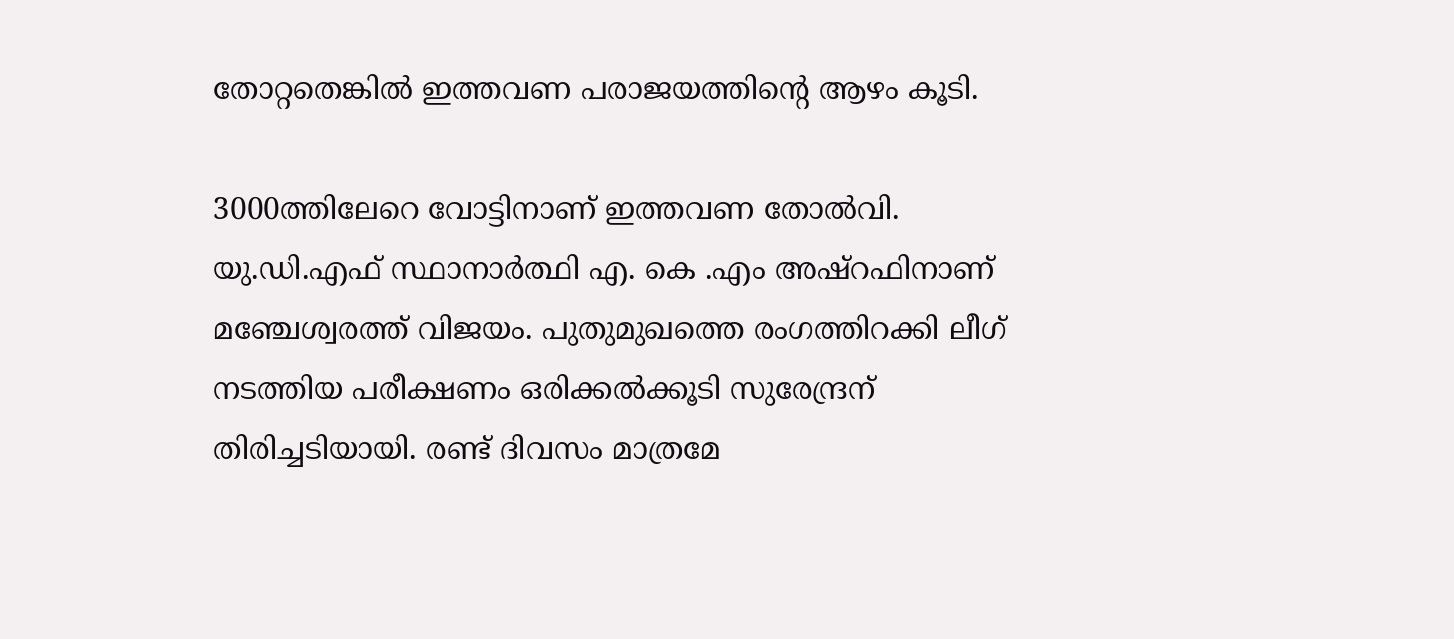തോറ്റതെങ്കിൽ ഇത്തവണ പരാജയത്തിന്‍റെ ആഴം കൂടി.

3000ത്തിലേറെ വോട്ടിനാണ് ഇത്തവണ തോൽവി. യു.ഡി.എഫ് സ്ഥാനാർത്ഥി എ. കെ .എം അഷ്റഫിനാണ് മഞ്ചേശ്വരത്ത് വിജയം. പുതുമുഖത്തെ രംഗത്തിറക്കി ലീഗ് നടത്തിയ പരീക്ഷണം ഒരിക്കൽക്കൂടി സുരേന്ദ്രന് തിരിച്ചടിയായി. രണ്ട് ദിവസം മാത്രമേ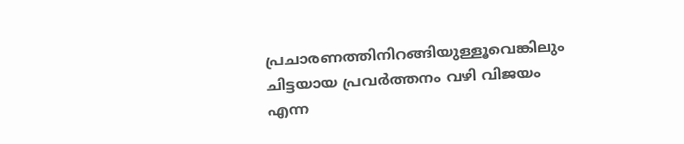പ്രചാരണത്തിനിറങ്ങിയുള്ളൂവെങ്കിലും ചിട്ടയായ പ്രവർത്തനം വഴി വിജയം എന്ന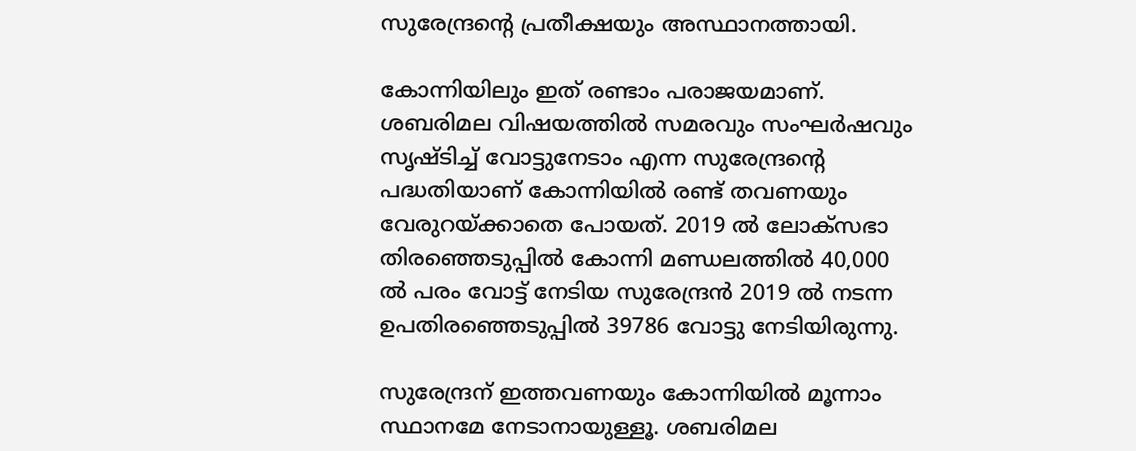സുരേന്ദ്രന്‍റെ പ്രതീക്ഷയും അസ്ഥാനത്തായി.

കോന്നിയിലും ഇത് രണ്ടാം പരാജയമാണ്. ശബരിമല വിഷയത്തിൽ സമരവും സംഘർഷവും സൃഷ്ടിച്ച് വോട്ടുനേടാം എന്ന സുരേന്ദ്രന്‍റെ പദ്ധതിയാണ് കോന്നിയിൽ രണ്ട് തവണയും വേരുറയ്ക്കാതെ പോയത്. 2019 ൽ ലോക്‌സഭാ തിരഞ്ഞെടുപ്പിൽ കോന്നി മണ്ഡലത്തിൽ 40,000 ൽ പരം വോട്ട് നേടിയ സുരേന്ദ്രൻ 2019 ൽ നടന്ന ഉപതിരഞ്ഞെടുപ്പിൽ 39786 വോട്ടു നേടിയിരുന്നു.

സുരേന്ദ്രന് ഇത്തവണയും കോന്നിയിൽ മൂന്നാം സ്ഥാനമേ നേടാനായുള്ളൂ. ശബരിമല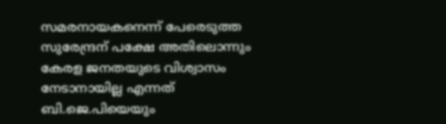സമരനായകനെന്ന് പേരെടുത്ത സുരേന്ദ്രന് പക്ഷേ അതിലൊന്നും കേരള ജനതയുടെ വിശ്വാസം നേടാനായില്ല എന്നത് ബി.ജെ.പിയെയും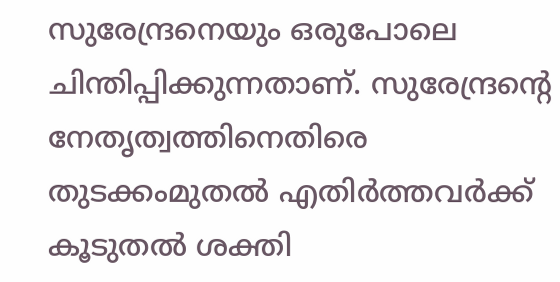സുരേന്ദ്രനെയും ഒരുപോലെ ചിന്തിപ്പിക്കുന്നതാണ്. സുരേന്ദ്രന്‍റെ നേതൃത്വത്തിനെതിരെ തുടക്കംമുതൽ എതിർത്തവർക്ക് കൂടുതൽ ശക്തി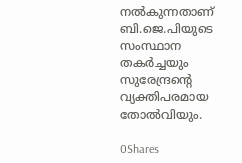നൽകുന്നതാണ് ബി.ജെ.പിയുടെ സംസ്ഥാന തകർച്ചയും സുരേന്ദ്രന്‍റെ വ്യക്തിപരമായ തോൽവിയും.

0Shares